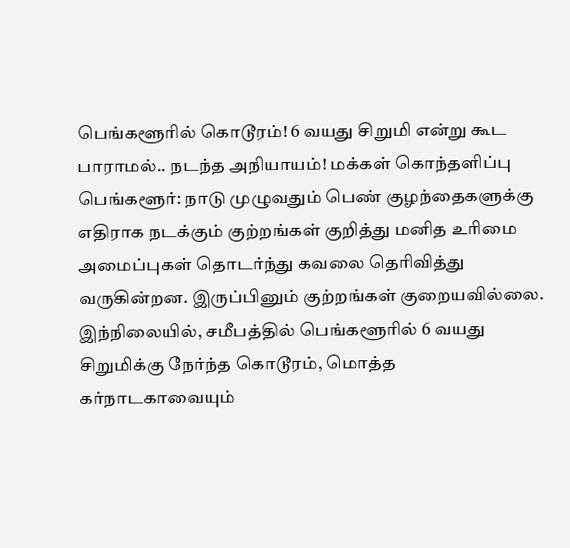பெங்களூரில் கொடூரம்! 6 வயது சிறுமி என்று கூட பாராமல்.. நடந்த அநியாயம்! மக்கள் கொந்தளிப்பு
பெங்களூர்: நாடு முழுவதும் பெண் குழந்தைகளுக்கு எதிராக நடக்கும் குற்றங்கள் குறித்து மனித உரிமை அமைப்புகள் தொடர்ந்து கவலை தெரிவித்து வருகின்றன. இருப்பினும் குற்றங்கள் குறையவில்லை. இந்நிலையில், சமீபத்தில் பெங்களூரில் 6 வயது சிறுமிக்கு நேர்ந்த கொடூரம், மொத்த கர்நாடகாவையும்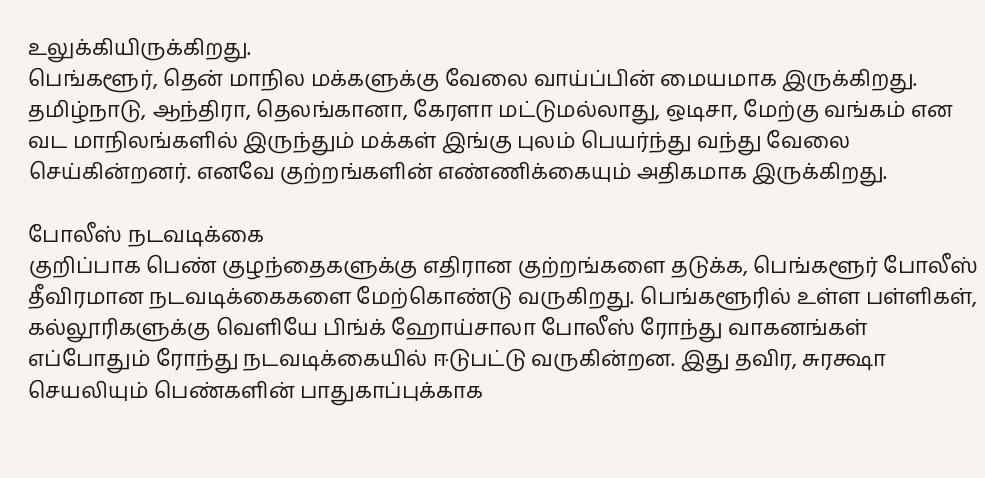உலுக்கியிருக்கிறது.
பெங்களூர், தென் மாநில மக்களுக்கு வேலை வாய்ப்பின் மையமாக இருக்கிறது. தமிழ்நாடு, ஆந்திரா, தெலங்கானா, கேரளா மட்டுமல்லாது, ஒடிசா, மேற்கு வங்கம் என வட மாநிலங்களில் இருந்தும் மக்கள் இங்கு புலம் பெயர்ந்து வந்து வேலை செய்கின்றனர். எனவே குற்றங்களின் எண்ணிக்கையும் அதிகமாக இருக்கிறது.

போலீஸ் நடவடிக்கை
குறிப்பாக பெண் குழந்தைகளுக்கு எதிரான குற்றங்களை தடுக்க, பெங்களூர் போலீஸ் தீவிரமான நடவடிக்கைகளை மேற்கொண்டு வருகிறது. பெங்களூரில் உள்ள பள்ளிகள், கல்லூரிகளுக்கு வெளியே பிங்க் ஹோய்சாலா போலீஸ் ரோந்து வாகனங்கள் எப்போதும் ரோந்து நடவடிக்கையில் ஈடுபட்டு வருகின்றன. இது தவிர, சுரக்ஷா செயலியும் பெண்களின் பாதுகாப்புக்காக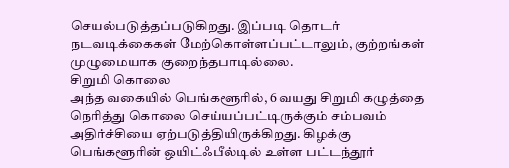செயல்படுத்தப்படுகிறது. இப்படி தொடர் நடவடிக்கைகள் மேற்கொள்ளப்பட்டாலும், குற்றங்கள் முழுமையாக குறைந்தபாடில்லை.
சிறுமி கொலை
அந்த வகையில் பெங்களூரில், 6 வயது சிறுமி கழுத்தை நெரித்து கொலை செய்யப்பட்டிருக்கும் சம்பவம் அதிர்ச்சியை ஏற்படுத்தியிருக்கிறது. கிழக்கு பெங்களூரின் ஒயிட்ஃபீல்டில் உள்ள பட்டந்தூர்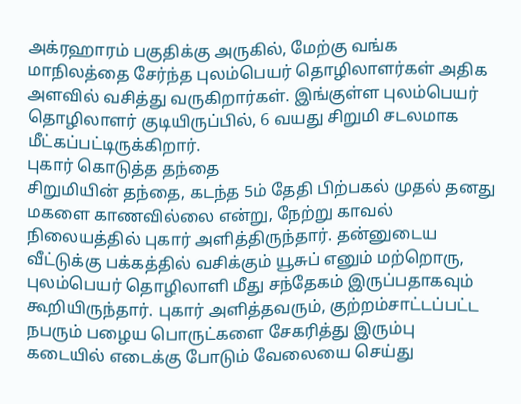அக்ரஹாரம் பகுதிக்கு அருகில், மேற்கு வங்க மாநிலத்தை சேர்ந்த புலம்பெயர் தொழிலாளர்கள் அதிக அளவில் வசித்து வருகிறார்கள். இங்குள்ள புலம்பெயர் தொழிலாளர் குடியிருப்பில், 6 வயது சிறுமி சடலமாக மீட்கப்பட்டிருக்கிறார்.
புகார் கொடுத்த தந்தை
சிறுமியின் தந்தை, கடந்த 5ம் தேதி பிற்பகல் முதல் தனது மகளை காணவில்லை என்று, நேற்று காவல் நிலையத்தில் புகார் அளித்திருந்தார். தன்னுடைய வீட்டுக்கு பக்கத்தில் வசிக்கும் யூசுப் எனும் மற்றொரு, புலம்பெயர் தொழிலாளி மீது சந்தேகம் இருப்பதாகவும் கூறியிருந்தார். புகார் அளித்தவரும், குற்றம்சாட்டப்பட்ட நபரும் பழைய பொருட்களை சேகரித்து இரும்பு கடையில் எடைக்கு போடும் வேலையை செய்து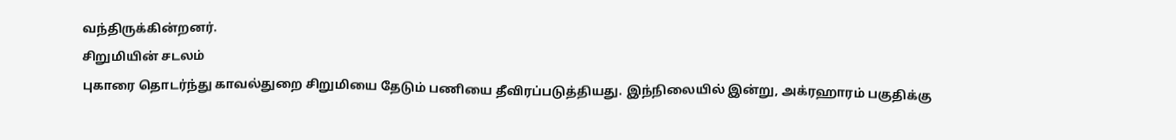வந்திருக்கின்றனர்.
சிறுமியின் சடலம்
புகாரை தொடர்ந்து காவல்துறை சிறுமியை தேடும் பணியை தீவிரப்படுத்தியது. இந்நிலையில் இன்று, அக்ரஹாரம் பகுதிக்கு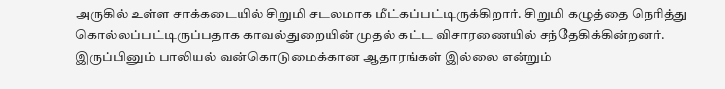அருகில் உள்ள சாக்கடையில் சிறுமி சடலமாக மீட்கப்பட்டிருக்கிறார். சிறுமி கழுத்தை நெரித்து கொல்லப்பட்டிருப்பதாக காவல்துறையின் முதல் கட்ட விசாரணையில் சந்தேகிக்கின்றனர். இருப்பினும் பாலியல் வன்கொடுமைக்கான ஆதாரங்கள் இல்லை என்றும்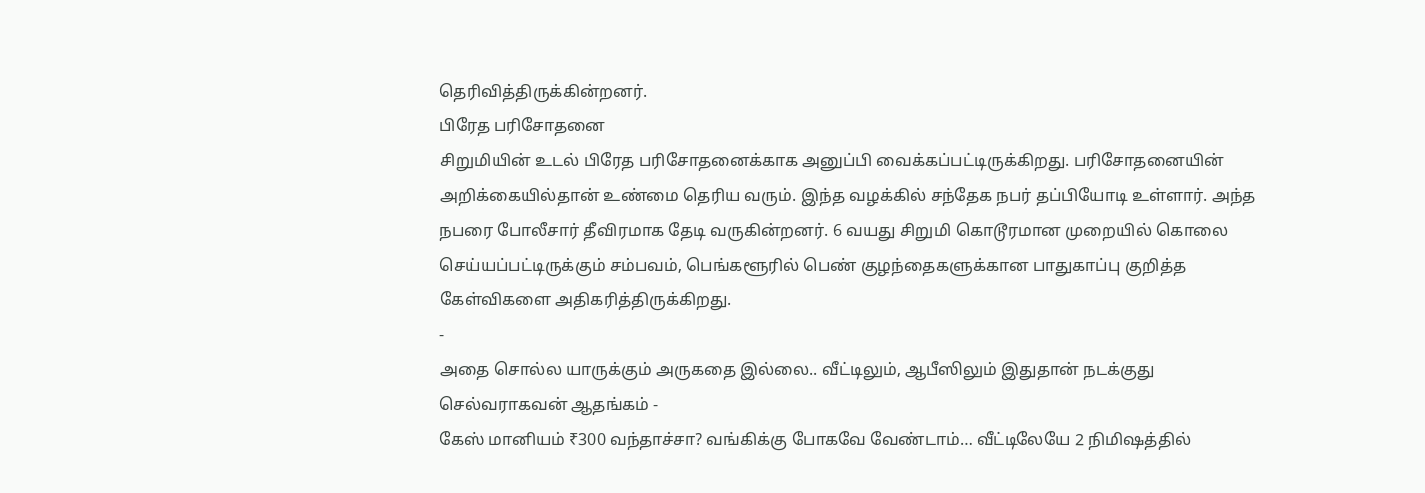தெரிவித்திருக்கின்றனர்.
பிரேத பரிசோதனை
சிறுமியின் உடல் பிரேத பரிசோதனைக்காக அனுப்பி வைக்கப்பட்டிருக்கிறது. பரிசோதனையின் அறிக்கையில்தான் உண்மை தெரிய வரும். இந்த வழக்கில் சந்தேக நபர் தப்பியோடி உள்ளார். அந்த நபரை போலீசார் தீவிரமாக தேடி வருகின்றனர். 6 வயது சிறுமி கொடூரமான முறையில் கொலை செய்யப்பட்டிருக்கும் சம்பவம், பெங்களூரில் பெண் குழந்தைகளுக்கான பாதுகாப்பு குறித்த கேள்விகளை அதிகரித்திருக்கிறது.
-
அதை சொல்ல யாருக்கும் அருகதை இல்லை.. வீட்டிலும், ஆபீஸிலும் இதுதான் நடக்குது செல்வராகவன் ஆதங்கம் -
கேஸ் மானியம் ₹300 வந்தாச்சா? வங்கிக்கு போகவே வேண்டாம்… வீட்டிலேயே 2 நிமிஷத்தில்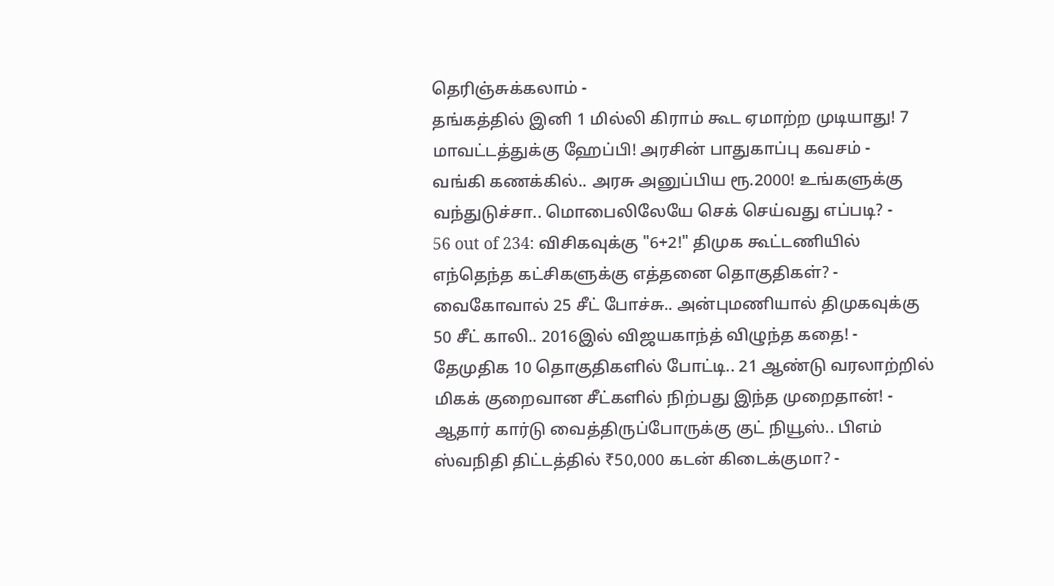தெரிஞ்சுக்கலாம் -
தங்கத்தில் இனி 1 மில்லி கிராம் கூட ஏமாற்ற முடியாது! 7 மாவட்டத்துக்கு ஹேப்பி! அரசின் பாதுகாப்பு கவசம் -
வங்கி கணக்கில்.. அரசு அனுப்பிய ரூ.2000! உங்களுக்கு வந்துடுச்சா.. மொபைலிலேயே செக் செய்வது எப்படி? -
56 out of 234: விசிகவுக்கு "6+2!" திமுக கூட்டணியில் எந்தெந்த கட்சிகளுக்கு எத்தனை தொகுதிகள்? -
வைகோவால் 25 சீட் போச்சு.. அன்புமணியால் திமுகவுக்கு 50 சீட் காலி.. 2016இல் விஜயகாந்த் விழுந்த கதை! -
தேமுதிக 10 தொகுதிகளில் போட்டி.. 21 ஆண்டு வரலாற்றில் மிகக் குறைவான சீட்களில் நிற்பது இந்த முறைதான்! -
ஆதார் கார்டு வைத்திருப்போருக்கு குட் நியூஸ்.. பிஎம் ஸ்வநிதி திட்டத்தில் ₹50,000 கடன் கிடைக்குமா? -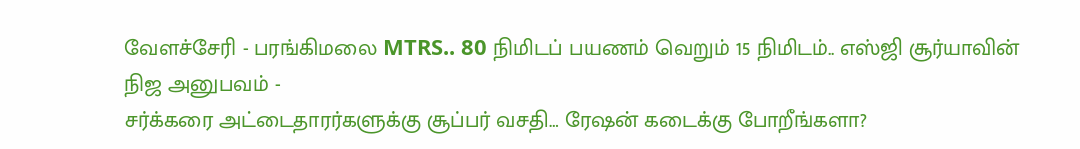வேளச்சேரி - பரங்கிமலை MTRS.. 80 நிமிடப் பயணம் வெறும் 15 நிமிடம்.. எஸ்ஜி சூர்யாவின் நிஜ அனுபவம் -
சர்க்கரை அட்டைதாரர்களுக்கு சூப்பர் வசதி… ரேஷன் கடைக்கு போறீங்களா?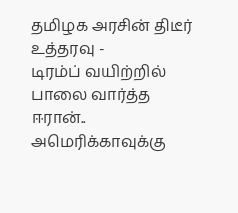தமிழக அரசின் திடீர் உத்தரவு -
டிரம்ப் வயிற்றில் பாலை வார்த்த ஈரான்.. அமெரிக்காவுக்கு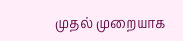முதல் முறையாக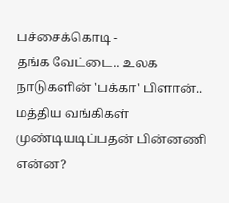பச்சைக்கொடி -
தங்க வேட்டை.. உலக நாடுகளின் 'பக்கா' பிளான்.. மத்திய வங்கிகள் முண்டியடிப்பதன் பின்னணி என்ன?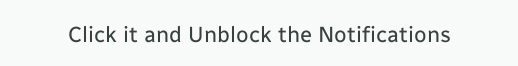Click it and Unblock the Notifications